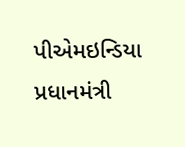પીએમઇન્ડિયા
પ્રધાનમંત્રી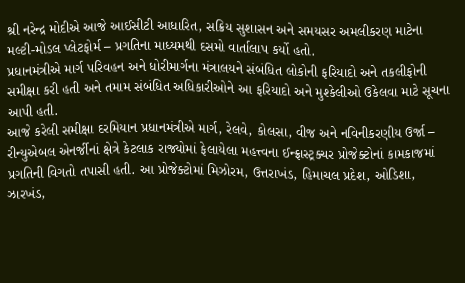શ્રી નરેન્દ્ર મોદીએ આજે આઈસીટી આધારિત, સક્રિય સુશાસન અને સમયસર અમલીકરણ માટેના મલ્ટી-મોડલ પ્લેટફોર્મ – પ્રગતિના માધ્યમથી દસમો વાર્તાલાપ કર્યો હતો.
પ્રધાનમંત્રીએ માર્ગ પરિવહન અને ધોરીમાર્ગના મંત્રાલયને સંબંધિત લોકોની ફરિયાદો અને તકલીફોની સમીક્ષા કરી હતી અને તમામ સંબંધિત અધિકારીઓને આ ફરિયાદો અને મુશ્કેલીઓ ઉકેલવા માટે સૂચના આપી હતી.
આજે કરેલી સમીક્ષા દરમિયાન પ્રધાનમંત્રીએ માર્ગ, રેલવે, કોલસા, વીજ અને નવિનીકરણીય ઉર્જા – રીન્યુએબલ એનર્જીનાં ક્ષેત્રે કેટલાક રાજ્યોમાં ફેલાયેલા મહત્ત્વના ઈન્ફ્રાસ્ટ્રક્ચર પ્રોજેક્ટોનાં કામકાજમાં પ્રગતિની વિગતો તપાસી હતી. આ પ્રોજેક્ટોમાં મિઝોરમ, ઉત્તરાખંડ, હિમાચલ પ્રદેશ, ઓડિશા, ઝારખંડ,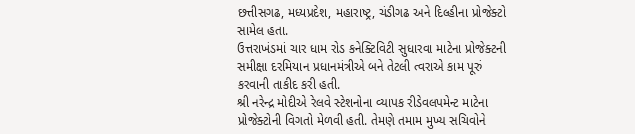છત્તીસગઢ, મધ્યપ્રદેશ, મહારાષ્ટ્ર, ચંડીગઢ અને દિલ્હીના પ્રોજેક્ટો સામેલ હતા.
ઉત્તરાખંડમાં ચાર ધામ રોડ કનેક્ટિવિટી સુધારવા માટેના પ્રોજેક્ટની સમીક્ષા દરમિયાન પ્રધાનમંત્રીએ બને તેટલી ત્વરાએ કામ પૂરું કરવાની તાકીદ કરી હતી.
શ્રી નરેન્દ્ર મોદીએ રેલવે સ્ટેશનોના વ્યાપક રીડેવલપમેન્ટ માટેના પ્રોજેક્ટોની વિગતો મેળવી હતી. તેમણે તમામ મુખ્ય સચિવોને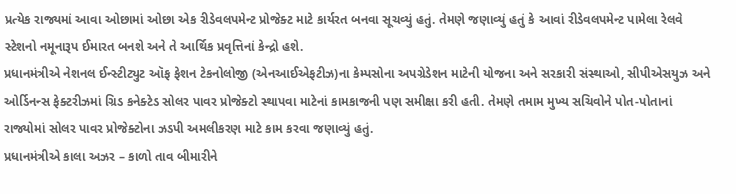પ્રત્યેક રાજ્યમાં આવા ઓછામાં ઓછા એક રીડેવલપમેન્ટ પ્રોજેક્ટ માટે કાર્યરત બનવા સૂચવ્યું હતું. તેમણે જણાવ્યું હતું કે આવાં રીડેવલપમેન્ટ પામેલા રેલવે સ્ટેશનો નમૂનારૂપ ઈમારત બનશે અને તે આર્થિક પ્રવૃત્તિનાં કેન્દ્રો હશે.
પ્રધાનમંત્રીએ નેશનલ ઈન્સ્ટીટ્યુટ ઑફ ફેશન ટેકનોલોજી (એનઆઈએફટીઝ)ના કેમ્પસોના અપગ્રેડેશન માટેની યોજના અને સરકારી સંસ્થાઓ, સીપીએસયુઝ અને ઓર્ડિનન્સ ફેક્ટરીઝમાં ગ્રિડ કનેક્ટેડ સોલર પાવર પ્રોજેક્ટો સ્થાપવા માટેનાં કામકાજની પણ સમીક્ષા કરી હતી. તેમણે તમામ મુખ્ય સચિવોને પોત-પોતાનાં રાજ્યોમાં સોલર પાવર પ્રોજેક્ટોના ઝડપી અમલીકરણ માટે કામ કરવા જણાવ્યું હતું.
પ્રધાનમંત્રીએ કાલા અઝર – કાળો તાવ બીમારીને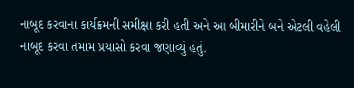નાબૂદ કરવાના કાર્યક્રમની સમીક્ષા કરી હતી અને આ બીમારીને બને એટલી વહેલી નાબૂદ કરવા તમામ પ્રયાસો કરવા જણાવ્યું હતું.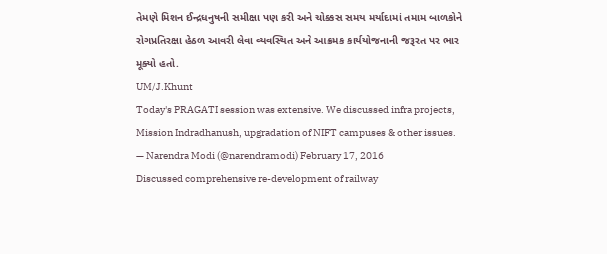તેમણે મિશન ઈન્દ્રધનુષની સમીક્ષા પણ કરી અને ચોક્કસ સમય મર્યાદામાં તમામ બાળકોને રોગપ્રતિરક્ષા હેઠળ આવરી લેવા વ્યવસ્થિત અને આક્રમક કાર્યયોજનાની જરૂરત પર ભાર મૂક્યો હતો.
UM/J.Khunt
Today's PRAGATI session was extensive. We discussed infra projects, Mission Indradhanush, upgradation of NIFT campuses & other issues.
— Narendra Modi (@narendramodi) February 17, 2016
Discussed comprehensive re-development of railway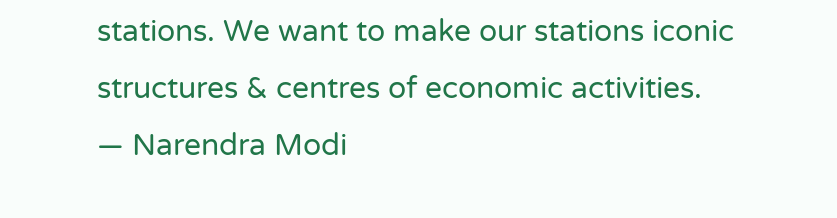stations. We want to make our stations iconic structures & centres of economic activities.
— Narendra Modi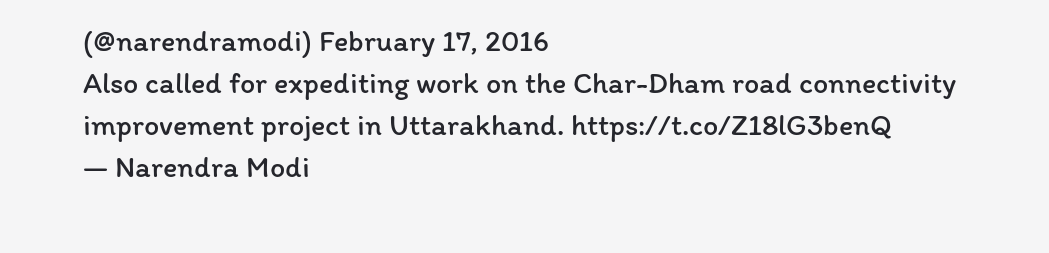(@narendramodi) February 17, 2016
Also called for expediting work on the Char-Dham road connectivity improvement project in Uttarakhand. https://t.co/Z18lG3benQ
— Narendra Modi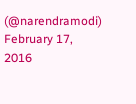(@narendramodi) February 17, 2016